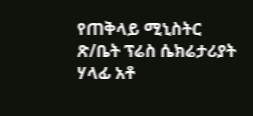የጠቅላይ ሚኒስትር ጽ/ቤት ፕሬስ ሴክሬታሪያት ሃላፊ አቶ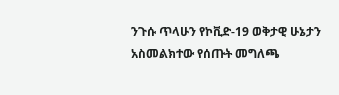ንጉሱ ጥላሁን የኮቪድ-19 ወቅታዊ ሁኔታን አስመልክተው የሰጡት መግለጫ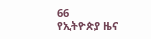66
የኢትዮጵያ ዜና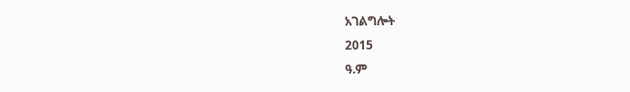አገልግሎት
2015
ዓ.ም